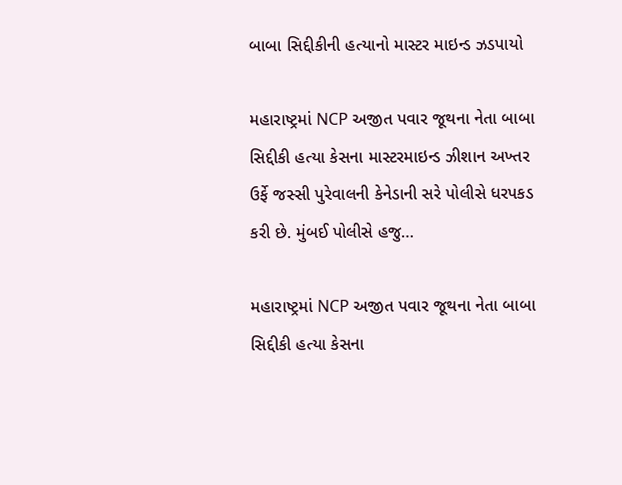બાબા સિદ્દીકીની હત્યાનો માસ્ટર માઇન્ડ ઝડપાયો

મહારાષ્ટ્રમાં NCP અજીત પવાર જૂથના નેતા બાબા સિદ્દીકી હત્યા કેસના માસ્ટરમાઇન્ડ ઝીશાન અખ્તર ઉર્ફે જસ્સી પુરેવાલની કેનેડાની સરે પોલીસે ધરપકડ કરી છે. મુંબઈ પોલીસે હજુ…

મહારાષ્ટ્રમાં NCP અજીત પવાર જૂથના નેતા બાબા સિદ્દીકી હત્યા કેસના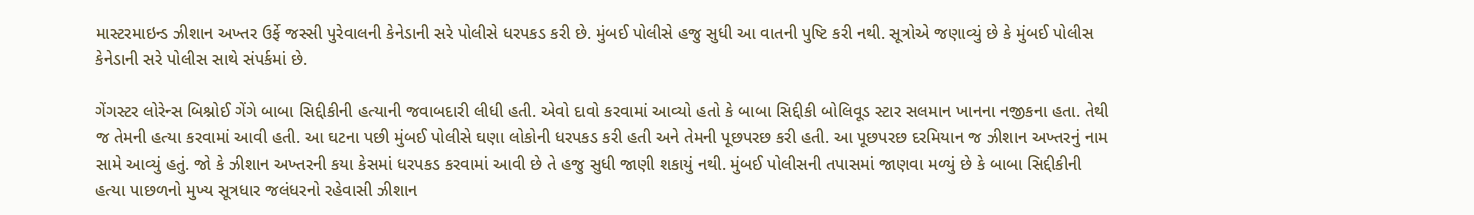માસ્ટરમાઇન્ડ ઝીશાન અખ્તર ઉર્ફે જસ્સી પુરેવાલની કેનેડાની સરે પોલીસે ધરપકડ કરી છે. મુંબઈ પોલીસે હજુ સુધી આ વાતની પુષ્ટિ કરી નથી. સૂત્રોએ જણાવ્યું છે કે મુંબઈ પોલીસ કેનેડાની સરે પોલીસ સાથે સંપર્કમાં છે.

ગેંગસ્ટર લોરેન્સ બિશ્નોઈ ગેંગે બાબા સિદ્દીકીની હત્યાની જવાબદારી લીધી હતી. એવો દાવો કરવામાં આવ્યો હતો કે બાબા સિદ્દીકી બોલિવૂડ સ્ટાર સલમાન ખાનના નજીકના હતા. તેથી જ તેમની હત્યા કરવામાં આવી હતી. આ ઘટના પછી મુંબઈ પોલીસે ઘણા લોકોની ધરપકડ કરી હતી અને તેમની પૂછપરછ કરી હતી. આ પૂછપરછ દરમિયાન જ ઝીશાન અખ્તરનું નામ સામે આવ્યું હતું. જો કે ઝીશાન અખ્તરની કયા કેસમાં ધરપકડ કરવામાં આવી છે તે હજુ સુધી જાણી શકાયું નથી. મુંબઈ પોલીસની તપાસમાં જાણવા મળ્યું છે કે બાબા સિદ્દીકીની હત્યા પાછળનો મુખ્ય સૂત્રધાર જલંધરનો રહેવાસી ઝીશાન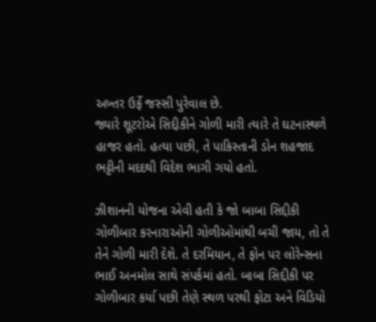અખ્તર ઉર્ફે જસ્સી પુરેવાલ છે.
જ્યારે શૂટરોએ સિદ્દીકીને ગોળી મારી ત્યારે તે ઘટનાસ્થળે હાજર હતો. હત્યા પછી, તે પાકિસ્તાની ડોન શહજાદ ભટ્ટીની મદદથી વિદેશ ભાગી ગયો હતો.

ઝીશાનની યોજના એવી હતી કે જો બાબા સિદ્દીકી ગોળીબાર કરનારાઓની ગોળીઓમાંથી બચી જાય, તો તે તેને ગોળી મારી દેશે. તે દરમિયાન, તે ફોન પર લોરેન્સના ભાઈ અનમોલ સાથે સંપર્કમાં હતો. બાબા સિદ્દીકી પર ગોળીબાર કર્યા પછી તેણે સ્થળ પરથી ફોટા અને વિડિયો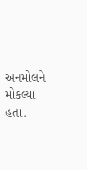અનમોલને મોકલ્યા હતા.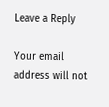Leave a Reply

Your email address will not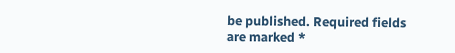be published. Required fields are marked *